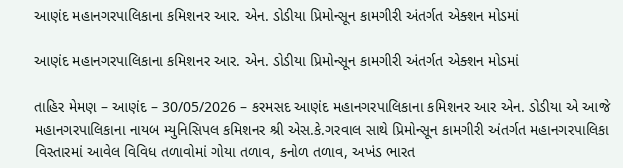આણંદ મહાનગરપાલિકાના કમિશનર આર. એન. ડોડીયા પ્રિમોન્સૂન કામગીરી અંતર્ગત એક્શન મોડમાં

આણંદ મહાનગરપાલિકાના કમિશનર આર. એન. ડોડીયા પ્રિમોન્સૂન કામગીરી અંતર્ગત એક્શન મોડમાં

તાહિર મેમણ – આણંદ – 30/05/2026 – કરમસદ આણંદ મહાનગરપાલિકાના કમિશનર આર એન. ડોડીયા એ આજે મહાનગરપાલિકાના નાયબ મ્યુનિસિપલ કમિશનર શ્રી એસ.કે.ગરવાલ સાથે પ્રિમોન્સૂન કામગીરી અંતર્ગત મહાનગરપાલિકા વિસ્તારમાં આવેલ વિવિધ તળાવોમાં ગોયા તળાવ, કનોળ તળાવ, અખંડ ભારત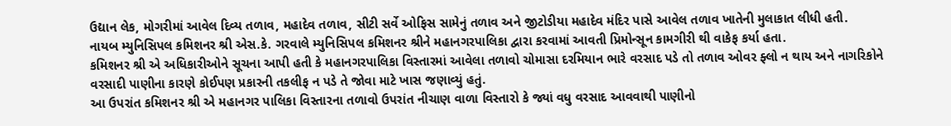ઉદ્યાન લેક, મોગરીમાં આવેલ દિવ્ય તળાવ, મહાદેવ તળાવ, સીટી સર્વે ઓફિસ સામેનું તળાવ અને જીટોડીયા મહાદેવ મંદિર પાસે આવેલ તળાવ ખાતેની મુલાકાત લીધી હતી.
નાયબ મ્યુનિસિપલ કમિશનર શ્રી એસ.કે. ગરવાલે મ્યુનિસિપલ કમિશનર શ્રીને મહાનગરપાલિકા દ્વારા કરવામાં આવતી પ્રિમોન્સૂન કામગીરી થી વાકેફ કર્યા હતા.
કમિશનર શ્રી એ અધિકારીઓને સૂચના આપી હતી કે મહાનગરપાલિકા વિસ્તારમાં આવેલા તળાવો ચોમાસા દરમિયાન ભારે વરસાદ પડે તો તળાવ ઓવર ફ્લો ન થાય અને નાગરિકોને વરસાદી પાણીના કારણે કોઈપણ પ્રકારની તકલીફ ન પડે તે જોવા માટે ખાસ જણાવ્યું હતું.
આ ઉપરાંત કમિશનર શ્રી એ મહાનગર પાલિકા વિસ્તારના તળાવો ઉપરાંત નીચાણ વાળા વિસ્તારો કે જ્યાં વધુ વરસાદ આવવાથી પાણીનો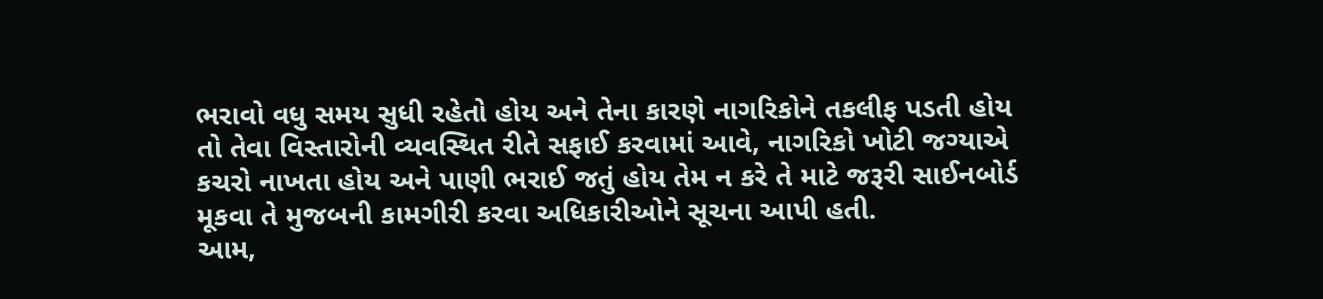ભરાવો વધુ સમય સુધી રહેતો હોય અને તેના કારણે નાગરિકોને તકલીફ પડતી હોય તો તેવા વિસ્તારોની વ્યવસ્થિત રીતે સફાઈ કરવામાં આવે, નાગરિકો ખોટી જગ્યાએ કચરો નાખતા હોય અને પાણી ભરાઈ જતું હોય તેમ ન કરે તે માટે જરૂરી સાઈનબોર્ડ મૂકવા તે મુજબની કામગીરી કરવા અધિકારીઓને સૂચના આપી હતી.
આમ,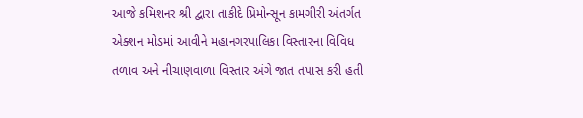આજે કમિશનર શ્રી દ્વારા તાકીદે પ્રિમોન્સૂન કામગીરી અંતર્ગત એક્શન મોડમાં આવીને મહાનગરપાલિકા વિસ્તારના વિવિધ તળાવ અને નીચાણવાળા વિસ્તાર અંગે જાત તપાસ કરી હતી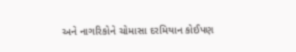અને નાગરિકોને ચોમાસા દરમિયાન કોઈપણ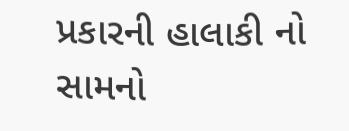પ્રકારની હાલાકી નો સામનો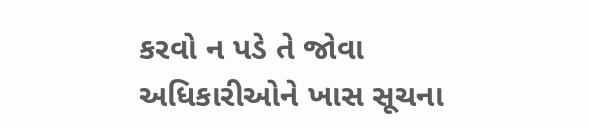કરવો ન પડે તે જોવા અધિકારીઓને ખાસ સૂચના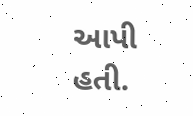આપી હતી.